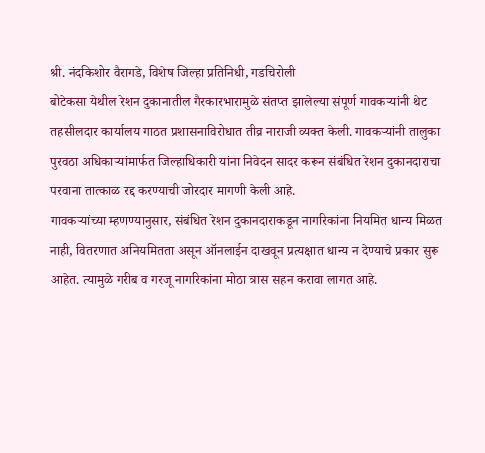श्री. नंदकिशोर वैरागडे, विशेष जिल्हा प्रतिनिधी, गडचिरोली
बोटेकसा येथील रेशन दुकानातील गैरकारभारामुळे संतप्त झालेल्या संपूर्ण गावकऱ्यांनी थेट तहसीलदार कार्यालय गाठत प्रशासनाविरोधात तीव्र नाराजी व्यक्त केली. गावकऱ्यांनी तालुका पुरवठा अधिकाऱ्यांमार्फत जिल्हाधिकारी यांना निवेदन सादर करून संबंधित रेशन दुकानदाराचा परवाना तात्काळ रद्द करण्याची जोरदार मागणी केली आहे.
गावकऱ्यांच्या म्हणण्यानुसार, संबंधित रेशन दुकानदाराकडून नागरिकांना नियमित धान्य मिळत नाही, वितरणात अनियमितता असून ऑनलाईन दाखवून प्रत्यक्षात धान्य न देण्याचे प्रकार सुरू आहेत. त्यामुळे गरीब व गरजू नागरिकांना मोठा त्रास सहन करावा लागत आहे.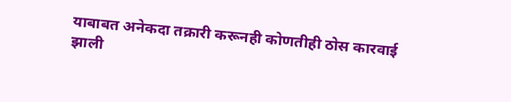याबाबत अनेकदा तक्रारी करूनही कोणतीही ठोस कारवाई झाली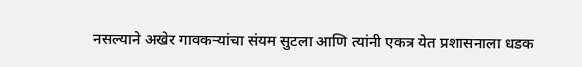नसल्याने अखेर गावकऱ्यांचा संयम सुटला आणि त्यांनी एकत्र येत प्रशासनाला धडक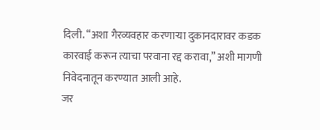दिली. “अशा गैरव्यवहार करणाऱ्या दुकानदारावर कडक कारवाई करून त्याचा परवाना रद्द करावा,” अशी मागणी निवेदनातून करण्यात आली आहे.
जर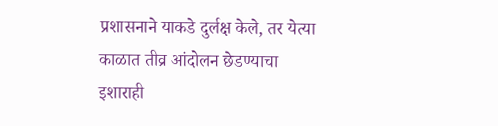प्रशासनाने याकडे दुर्लक्ष केले, तर येत्या काळात तीव्र आंदोलन छेडण्याचा इशाराही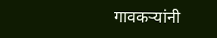गावकऱ्यांनी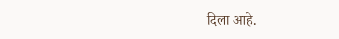दिला आहे.